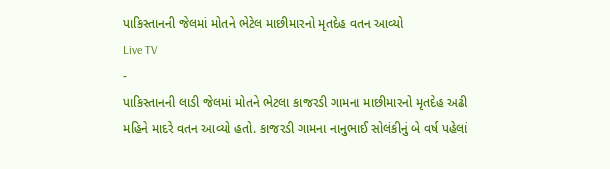પાકિસ્તાનની જેલમાં મોતને ભેટેલ માછીમારનો મૃતદેહ વતન આવ્યો
Live TV
-
પાકિસ્તાનની લાડી જેલમાં મોતને ભેટલા કાજરડી ગામના માછીમારનો મૃતદેહ અઢી મહિને માદરે વતન આવ્યો હતો. કાજરડી ગામના નાનુભાઈ સોલંકીનું બે વર્ષ પહેલાં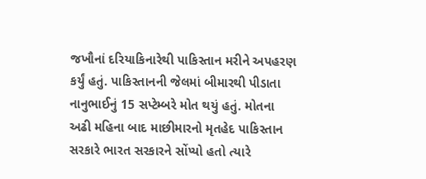જખૌનાં દરિયાકિનારેથી પાકિસ્તાન મરીને અપહરણ કર્યું હતું. પાકિસ્તાનની જેલમાં બીમારથી પીડાતા નાનુભાઈનું 15 સપ્ટેમ્બરે મોત થયું હતું. મોતના અઢી મહિના બાદ માછીમારનો મૃતહેદ પાકિસ્તાન સરકારે ભારત સરકારને સોંપ્યો હતો ત્યારે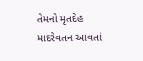તેમનો મૃતદેહ માદરેવતન આવતાં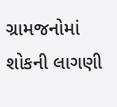ગ્રામજનોમાં શોકની લાગણી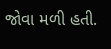જોવા મળી હતી.